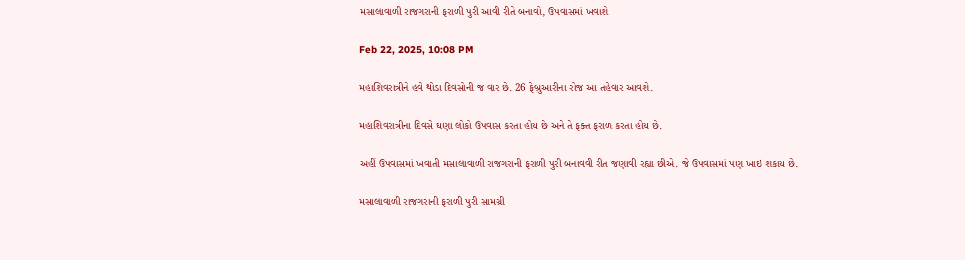મસાલાવાળી રાજગરાની ફરાળી પુરી આવી રીતે બનાવો, ઉપવાસમાં ખવાશે

Feb 22, 2025, 10:08 PM

મહાશિવરાત્રીને હવે થોડા દિવસોની જ વાર છે. 26 ફેબ્રુઆરીના રોજ આ તહેવાર આવશે.

મહાશિવરાત્રીના દિવસે ઘણા લોકો ઉપવાસ કરતા હોય છે અને તે ફક્ત ફરાળ કરતા હોય છે.

અહીં ઉપવાસમાં ખવાતી મસાલાવાળી રાજગરાની ફરાળી પુરી બનાવવી રીત જણાવી રહ્યા છીએ. જે ઉપવાસમાં પણ ખાઇ શકાય છે.

મસાલાવાળી રાજગરાની ફરાળી પુરી સામગ્રી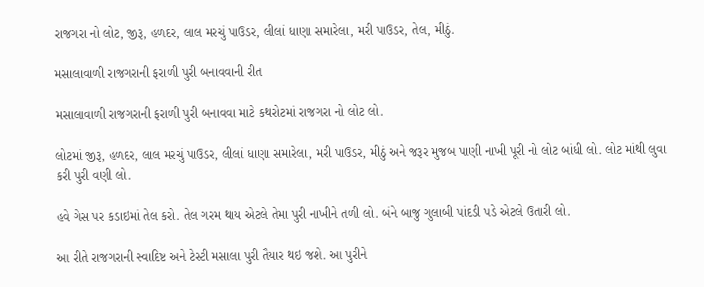રાજગરા નો લોટ, જીરૂ, હળદર, લાલ મરચું પાઉડર, લીલાં ધાણા સમારેલા, મરી પાઉડર, તેલ, મીઠું.

મસાલાવાળી રાજગરાની ફરાળી પુરી બનાવવાની રીત

મસાલાવાળી રાજગરાની ફરાળી પુરી બનાવવા માટે કથરોટમાં રાજગરા નો લોટ લો.

લોટમાં જીરૂ, હળદર, લાલ મરચું પાઉડર, લીલાં ધાણા સમારેલા, મરી પાઉડર, મીઠું અને જરૂર મુજબ પાણી નાખી પૂરી નો લોટ બાંધી લો. લોટ માંથી લુવા કરી પુરી વણી લો.

હવે ગેસ પર કડાઇમાં તેલ કરો. તેલ ગરમ થાય એટલે તેમા પુરી નાખીને તળી લો. બંને બાજુ ગુલાબી પાંદડી પડે એટલે ઉતારી લો.

આ રીતે રાજગરાની સ્વાદિષ્ટ અને ટેસ્ટી મસાલા પુરી તૈયાર થઇ જશે. આ પુરીને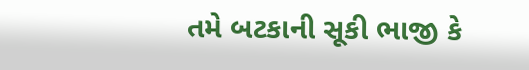તમે બટકાની સૂકી ભાજી કે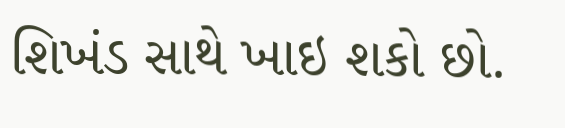શિખંડ સાથે ખાઇ શકો છો.